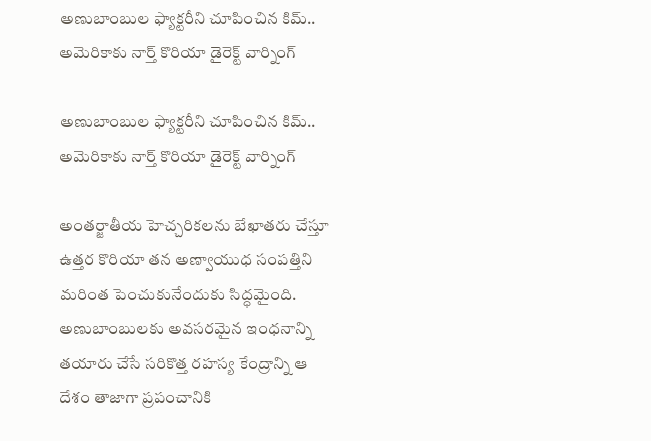అణుబాంబుల ఫ్యాక్టరీని చూపించిన కిమ్.. అమెరికాకు నార్త్ కొరియా డైరెక్ట్ వార్నింగ్

అణుబాంబుల ఫ్యాక్టరీని చూపించిన కిమ్.. అమెరికాకు నార్త్ కొరియా డైరెక్ట్ వార్నింగ్

అంతర్జాతీయ హెచ్చరికలను బేఖాతరు చేస్తూ ఉత్తర కొరియా తన అణ్వాయుధ సంపత్తిని మరింత పెంచుకునేందుకు సిద్ధమైంది. అణుబాంబులకు అవసరమైన ఇంధనాన్ని తయారు చేసే సరికొత్త రహస్య కేంద్రాన్ని ఆ దేశం తాజాగా ప్రపంచానికి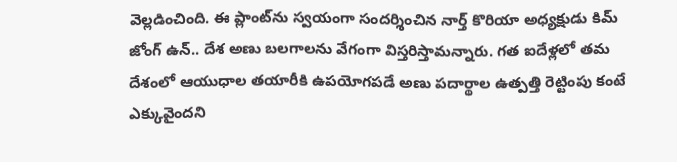వెల్లడించింది. ఈ ప్లాంట్‌ను స్వయంగా సందర్శించిన నార్త్ కొరియా అధ్యక్షుడు కిమ్ జోంగ్ ఉన్.. దేశ అణు బలగాలను వేగంగా విస్తరిస్తామన్నారు. గత ఐదేళ్లలో తమ దేశంలో ఆయుధాల తయారీకి ఉపయోగపడే అణు పదార్థాల ఉత్పత్తి రెట్టింపు కంటే ఎక్కువైందని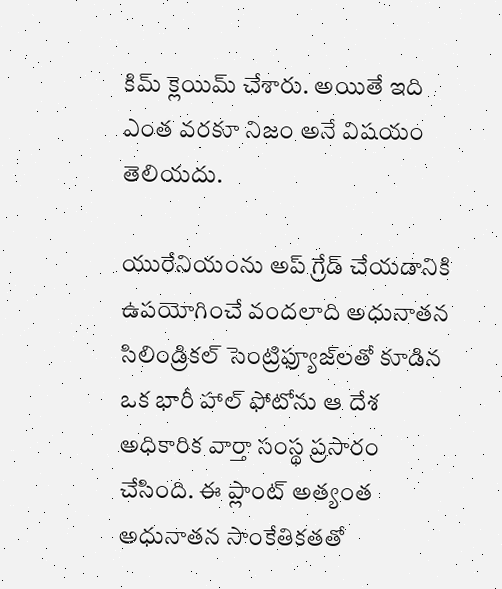కిమ్ క్లెయిమ్ చేశారు. అయితే ఇది ఎంత వరకూ నిజం అనే విషయం తెలియదు.

యురేనియంను అప్ గ్రేడ్ చేయడానికి ఉపయోగించే వందలాది అధునాతన సిలిండ్రికల్ సెంట్రిఫ్యూజ్‌లతో కూడిన ఒక భారీ హాల్ ఫోటోను ఆ దేశ అధికారిక వార్తా సంస్థ ప్రసారం చేసింది. ఈ ప్లాంట్ అత్యంత అధునాతన సాంకేతికతతో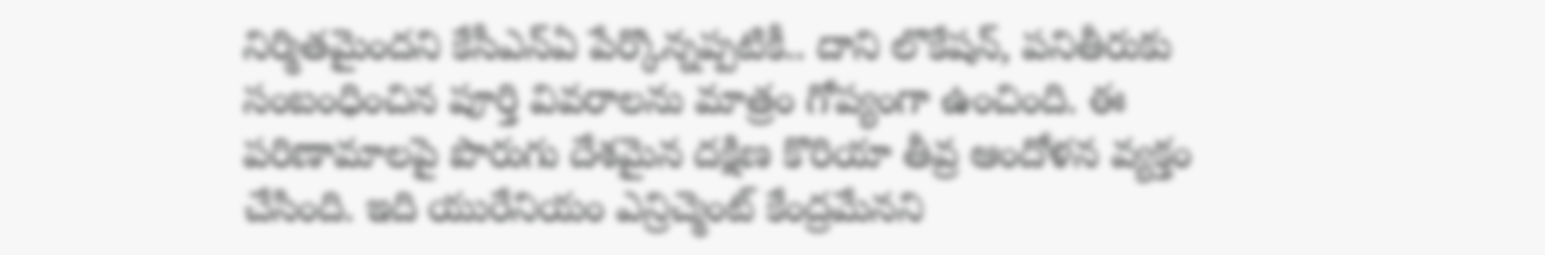నిర్మితమైందని కేసీఎన్ఏ పేర్కొన్నప్పటికీ.. దాని లొకేషన్, పనితీరుకు సంబంధించిన పూర్తి వివరాలను మాత్రం గోప్యంగా ఉంచింది. ఈ పరిణామాలపై పొరుగు దేశమైన దక్షిణ కొరియా తీవ్ర ఆందోళన వ్యక్తం చేసింది. ఇది యురేనియం ఎన్రిచ్మెంట్ కేంద్రమేనని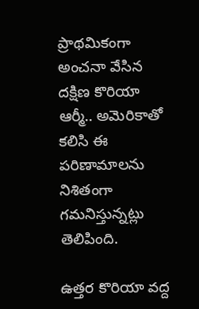ప్రాథమికంగా అంచనా వేసిన దక్షిణ కొరియా ఆర్మీ.. అమెరికాతో కలిసి ఈ పరిణామాలను నిశితంగా గమనిస్తున్నట్లు తెలిపింది.

ఉత్తర కొరియా వద్ద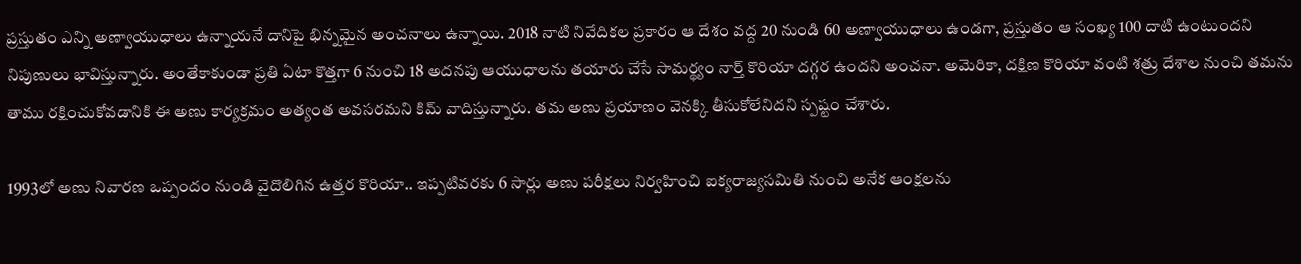ప్రస్తుతం ఎన్ని అణ్వాయుధాలు ఉన్నాయనే దానిపై భిన్నమైన అంచనాలు ఉన్నాయి. 2018 నాటి నివేదికల ప్రకారం ఆ దేశం వద్ద 20 నుండి 60 అణ్వాయుధాలు ఉండగా, ప్రస్తుతం ఆ సంఖ్య 100 దాటి ఉంటుందని నిపుణులు భావిస్తున్నారు. అంతేకాకుండా ప్రతి ఏటా కొత్తగా 6 నుంచి 18 అదనపు ఆయుధాలను తయారు చేసే సామర్థ్యం నార్త్ కొరియా దగ్గర ఉందని అంచనా. అమెరికా, దక్షిణ కొరియా వంటి శత్రు దేశాల నుంచి తమను తాము రక్షించుకోవడానికి ఈ అణు కార్యక్రమం అత్యంత అవసరమని కిమ్ వాదిస్తున్నారు. తమ అణు ప్రయాణం వెనక్కి తీసుకోలేనిదని స్పష్టం చేశారు.

1993లో అణు నివారణ ఒప్పందం నుండి వైదొలిగిన ఉత్తర కొరియా.. ఇప్పటివరకు 6 సార్లు అణు పరీక్షలు నిర్వహించి ఐక్యరాజ్యసమితి నుంచి అనేక ఆంక్షలను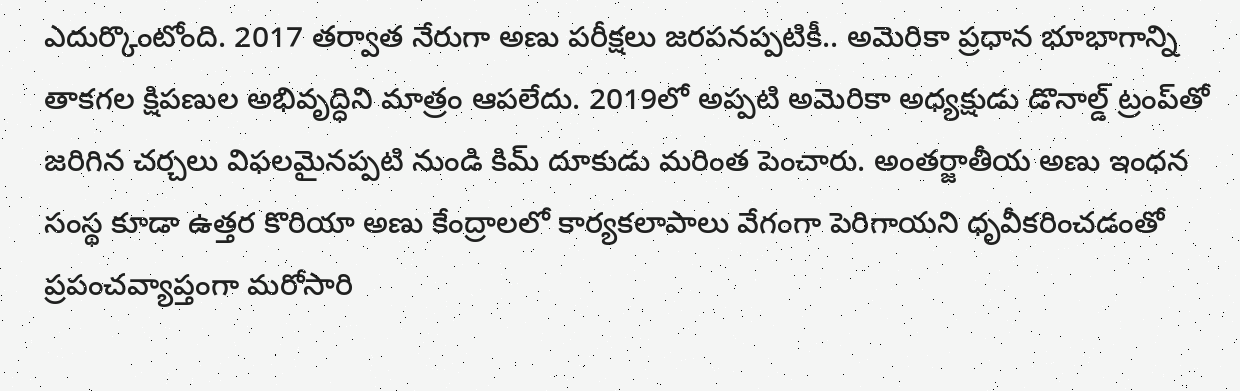ఎదుర్కొంటోంది. 2017 తర్వాత నేరుగా అణు పరీక్షలు జరపనప్పటికీ.. అమెరికా ప్రధాన భూభాగాన్ని తాకగల క్షిపణుల అభివృద్ధిని మాత్రం ఆపలేదు. 2019లో అప్పటి అమెరికా అధ్యక్షుడు డొనాల్డ్ ట్రంప్‌తో జరిగిన చర్చలు విఫలమైనప్పటి నుండి కిమ్ దూకుడు మరింత పెంచారు. అంతర్జాతీయ అణు ఇంధన సంస్థ కూడా ఉత్తర కొరియా అణు కేంద్రాలలో కార్యకలాపాలు వేగంగా పెరిగాయని ధృవీకరించడంతో ప్రపంచవ్యాప్తంగా మరోసారి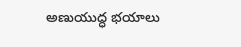అణుయుద్ధ భయాలు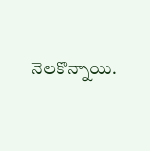నెలకొన్నాయి.